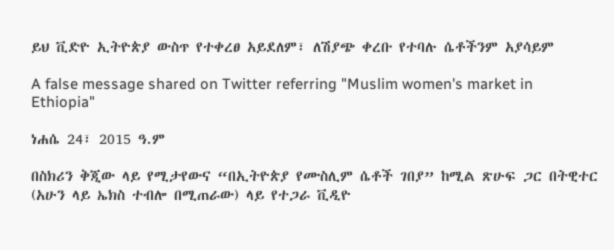ይህ ቪድዮ ኢትዮጵያ ውስጥ የተቀረፀ አይደለም፣ ለሽያጭ ቀረቡ የተባሉ ሴቶችንም አያሳይም

A false message shared on Twitter referring "Muslim women's market in Ethiopia"

ነሐሴ 24፣ 2015 ዓ.ም

በስክሪን ቅጂው ላይ የሚታየውና “በኢትዮጵያ የሙስሊም ሴቶች ገበያ” ከሚል ጽሁፍ ጋር በትዊተር (አሁን ላይ ኤክስ ተብሎ በሚጠራው) ላይ የተጋራ ቪዲዮ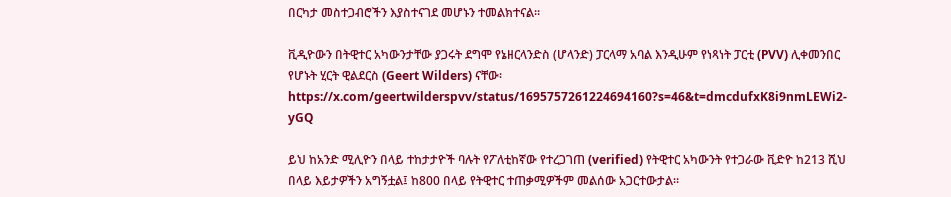በርካታ መስተጋብሮችን እያስተናገደ መሆኑን ተመልክተናል።

ቪዲዮውን በትዊተር አካውንታቸው ያጋሩት ደግሞ የኔዘርላንድስ (ሆላንድ) ፓርላማ አባል እንዲሁም የነጻነት ፓርቲ (PVV) ሊቀመንበር የሆኑት ሂርት ዊልደርስ (Geert Wilders) ናቸው፡ https://x.com/geertwilderspvv/status/1695757261224694160?s=46&t=dmcdufxK8i9nmLEWi2-yGQ

ይህ ከአንድ ሚሊዮን በላይ ተከታታዮች ባሉት የፖለቲከኛው የተረጋገጠ (verified) የትዊተር አካውንት የተጋራው ቪድዮ ከ213 ሺህ በላይ እይታዎችን አግኝቷል፤ ከ800 በላይ የትዊተር ተጠቃሚዎችም መልሰው አጋርተውታል።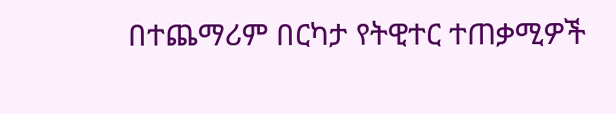በተጨማሪም በርካታ የትዊተር ተጠቃሚዎች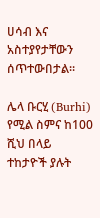ሀሳብ እና አስተያየታቸውን ሰጥተውበታል።

ሌላ ቡርሂ (Burhi) የሚል ስምና ከ100 ሺህ በላይ ተከታዮች ያሉት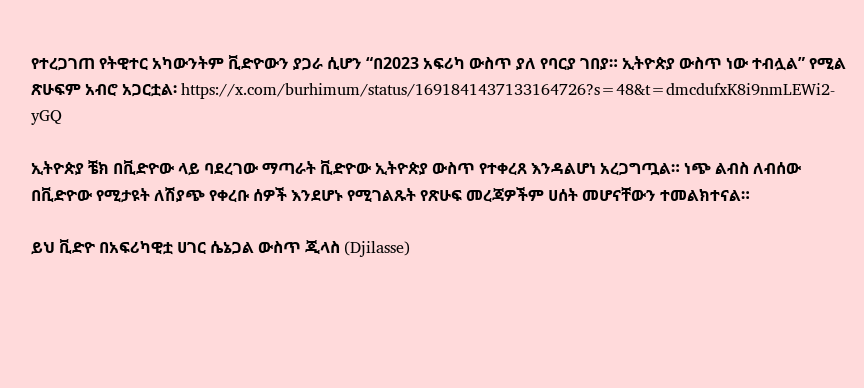የተረጋገጠ የትዊተር አካውንትም ቪድዮውን ያጋራ ሲሆን “በ2023 አፍሪካ ውስጥ ያለ የባርያ ገበያ። ኢትዮጵያ ውስጥ ነው ተብሏል” የሚል ጽሁፍም አብሮ አጋርቷል፡ https://x.com/burhimum/status/1691841437133164726?s=48&t=dmcdufxK8i9nmLEWi2-yGQ

ኢትዮጵያ ቼክ በቪድዮው ላይ ባደረገው ማጣራት ቪድዮው ኢትዮጵያ ውስጥ የተቀረጸ እንዳልሆነ አረጋግጧል። ነጭ ልብስ ለብሰው በቪድዮው የሚታዩት ለሽያጭ የቀረቡ ሰዎች እንደሆኑ የሚገልጹት የጽሁፍ መረጃዎችም ሀሰት መሆናቸውን ተመልክተናል።

ይህ ቪድዮ በአፍሪካዊቷ ሀገር ሴኔጋል ውስጥ ጂላስ (Djilasse)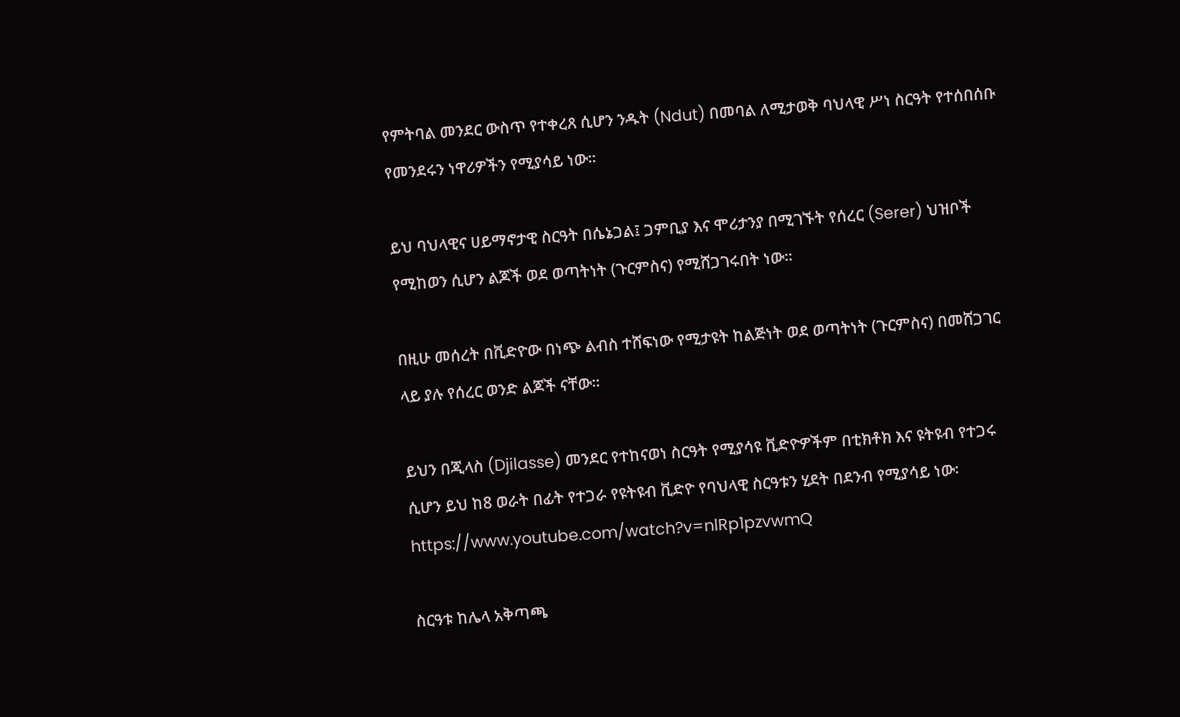የምትባል መንደር ውስጥ የተቀረጸ ሲሆን ንዱት (Ndut) በመባል ለሚታወቅ ባህላዊ ሥነ ስርዓት የተሰበሰቡ የመንደሩን ነዋሪዎችን የሚያሳይ ነው።

ይህ ባህላዊና ሀይማኖታዊ ስርዓት በሴኔጋል፤ ጋምቢያ እና ሞሪታንያ በሚገኙት የሰረር (Serer) ህዝቦች የሚከወን ሲሆን ልጆች ወደ ወጣትነት (ጉርምስና) የሚሸጋገሩበት ነው።

በዚሁ መሰረት በቪድዮው በነጭ ልብስ ተሸፍነው የሚታዩት ከልጅነት ወደ ወጣትነት (ጉርምስና) በመሸጋገር ላይ ያሉ የሰረር ወንድ ልጆች ናቸው።

ይህን በጂላስ (Djilasse) መንደር የተከናወነ ስርዓት የሚያሳዩ ቪድዮዎችም በቲክቶክ እና ዩትዩብ የተጋሩ ሲሆን ይህ ከ8 ወራት በፊት የተጋራ የዩትዩብ ቪድዮ የባህላዊ ስርዓቱን ሂደት በደንብ የሚያሳይ ነው፡ https://www.youtube.com/watch?v=nlRp1pzvwmQ

ስርዓቱ ከሌላ አቅጣጫ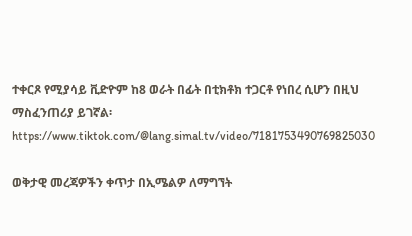ተቀርጾ የሚያሳይ ቪድዮም ከ8 ወራት በፊት በቲክቶክ ተጋርቶ የነበረ ሲሆን በዚህ ማስፈንጠሪያ ይገኛል፡ https://www.tiktok.com/@lang.simal.tv/video/7181753490769825030

ወቅታዊ መረጃዎችን ቀጥታ በኢሜልዎ ለማግኘት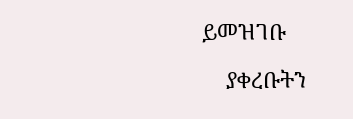ይመዝገቡ

    ያቀረቡትን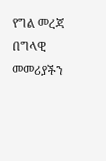የግል መረጃ በግላዊ መመሪያችን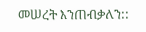መሠረት እንጠብቃለን::